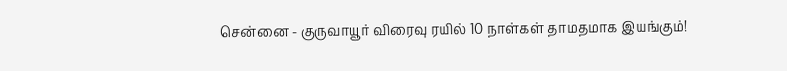சென்னை - குருவாயூர் விரைவு ரயில் 10 நாள்கள் தாமதமாக இயங்கும்!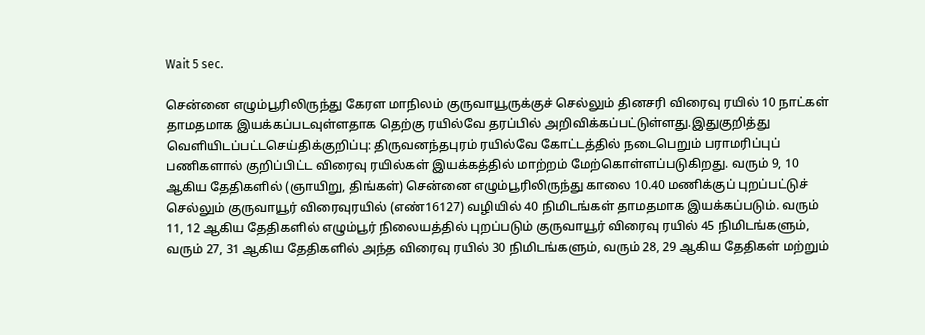Wait 5 sec.

சென்னை எழும்பூரிலிருந்து கேரள மாநிலம் குருவாயூருக்குச் செல்லும் தினசரி விரைவு ரயில் 10 நாட்கள் தாமதமாக இயக்கப்படவுள்ளதாக தெற்கு ரயில்வே தரப்பில் அறிவிக்கப்பட்டுள்ளது.இதுகுறித்து வெளியிடப்பட்டசெய்திக்குறிப்பு: திருவனந்தபுரம் ரயில்வே கோட்டத்தில் நடைபெறும் பராமரிப்புப் பணிகளால் குறிப்பிட்ட விரைவு ரயில்கள் இயக்கத்தில் மாற்றம் மேற்கொள்ளப்படுகிறது. வரும் 9, 10 ஆகிய தேதிகளில் (ஞாயிறு, திங்கள்) சென்னை எழும்பூரிலிருந்து காலை 10.40 மணிக்குப் புறப்பட்டுச் செல்லும் குருவாயூர் விரைவுரயில் (எண்16127) வழியில் 40 நிமிடங்கள் தாமதமாக இயக்கப்படும். வரும் 11, 12 ஆகிய தேதிகளில் எழும்பூர் நிலையத்தில் புறப்படும் குருவாயூர் விரைவு ரயில் 45 நிமிடங்களும், வரும் 27, 31 ஆகிய தேதிகளில் அந்த விரைவு ரயில் 30 நிமிடங்களும், வரும் 28, 29 ஆகிய தேதிகள் மற்றும்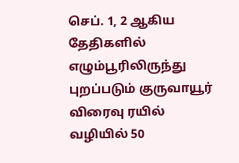செப். 1, 2 ஆகிய தேதிகளில் எழும்பூரிலிருந்து புறப்படும் குருவாயூர் விரைவு ரயில் வழியில் 50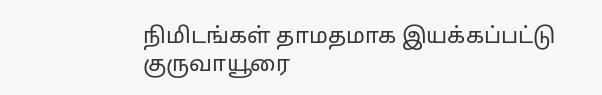நிமிடங்கள் தாமதமாக இயக்கப்பட்டு குருவாயூரை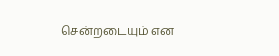சென்றடையும் என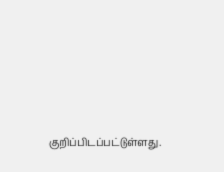குறிப்பிடப்பட்டுள்ளது.